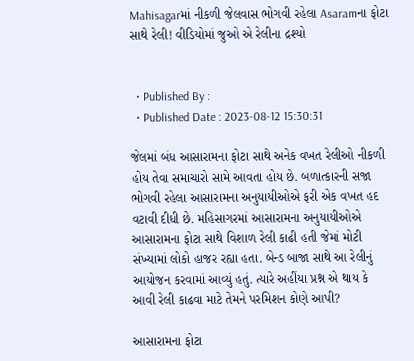Mahisagarમાં નીકળી જેલવાસ ભોગવી રહેલા Asaramના ફોટા સાથે રેલી! વીડિયોમાં જુઓ એ રેલીના દ્રશ્યો


  • Published By :
  • Published Date : 2023-08-12 15:30:31

જેલમાં બંધ આસારામના ફોટા સાથે અનેક વખત રેલીઓ નીકળી હોય તેવા સમાચારો સામે આવતા હોય છે. બળાત્કારની સજા ભોગવી રહેલા આસારામના અનુયાયીઓએ ફરી એક વખત હદ વટાવી દીધી છે. મહિસાગરમાં આસારામના અનુયાયીઓએ આસારામના ફોટા સાથે વિશાળ રેલી કાઢી હતી જેમાં મોટી સંખ્યામાં લોકો હાજર રહ્યા હતા. બેન્ડ બાજા સાથે આ રેલીનું આયોજન કરવામાં આવ્યું હતું. ત્યારે અહીંયા પ્રશ્ન એ થાય કે આવી રેલી કાઢવા માટે તેમને પરમિશન કોણે આપી?

આસારામના ફોટા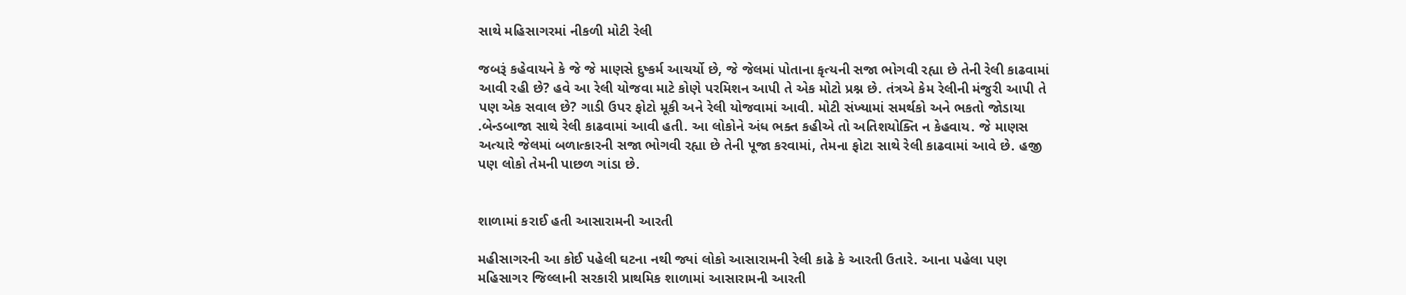સાથે મહિસાગરમાં નીકળી મોટી રેલી

જબરૂં કહેવાયને કે જે જે માણસે દુષ્કર્મ આચર્યો છે, જે જેલમાં પોતાના કૃત્યની સજા ભોગવી રહ્યા છે તેની રેલી કાઢવામાં આવી રહી છે? હવે આ રેલી યોજવા માટે કોણે પરમિશન આપી તે એક મોટો પ્રશ્ન છે. તંત્રએ કેમ રેલીની મંજુરી આપી તે પણ એક સવાલ છે? ગાડી ઉપર ફોટો મૂકી અને રેલી યોજવામાં આવી. મોટી સંખ્યામાં સમર્થકો અને ભકતો જોડાયા .બેન્ડબાજા સાથે રેલી કાઢવામાં આવી હતી. આ લોકોને અંધ ભક્ત કહીએ તો અતિશયોક્તિ ન કેહવાય. જે માણસ અત્યારે જેલમાં બળાત્કારની સજા ભોગવી રહ્યા છે તેની પૂજા કરવામાં, તેમના ફોટા સાથે રેલી કાઢવામાં આવે છે. હજી પણ લોકો તેમની પાછળ ગાંડા છે.


શાળામાં કરાઈ હતી આસારામની આરતી

મહીસાગરની આ કોઈ પહેલી ઘટના નથી જ્યાં લોકો આસારામની રેલી કાઢે કે આરતી ઉતારે. આના પહેલા પણ મહિસાગર જિલ્લાની સરકારી પ્રાથમિક શાળામાં આસારામની આરતી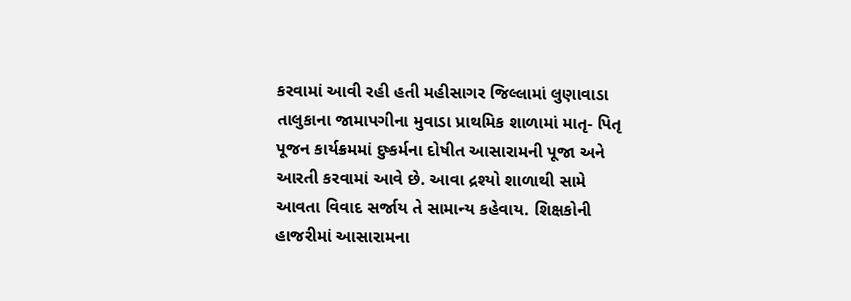કરવામાં આવી રહી હતી મહીસાગર જિલ્લામાં લુણાવાડા તાલુકાના જામાપગીના મુવાડા પ્રાથમિક શાળામાં માતૃ- પિતૃ પૂજન કાર્યક્રમમાં દુષ્કર્મના દોષીત આસારામની પૂજા અને આરતી કરવામાં આવે છે. આવા દ્રશ્યો શાળાથી સામે આવતા વિવાદ સર્જાય તે સામાન્ય કહેવાય. શિક્ષકોની હાજરીમાં આસારામના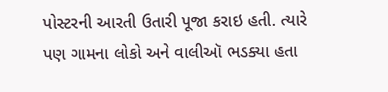પોસ્ટરની આરતી ઉતારી પૂજા કરાઇ હતી. ત્યારે પણ ગામના લોકો અને વાલીઑ ભડક્યા હતા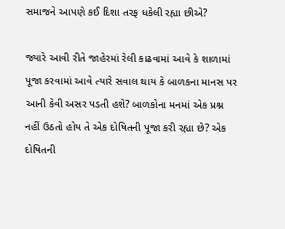સમાજને આપણે કઈ દિશા તરફ ધકેલી રહ્યા છીએ?

જ્યારે આવી રીતે જાહેરમાં રેલી કાઢવામાં આવે કે શાળામાં પૂજા કરવામાં આવે ત્યારે સવાલ થાય કે બાળકના માનસ પર આની કેવી અસર પડતી હશે? બાળકોના મનમાં એક પ્રશ્ન નહીં ઉઠતો હોય તે એક દોષિતની પૂજા કરી રહ્યા છે? એક દોષિતની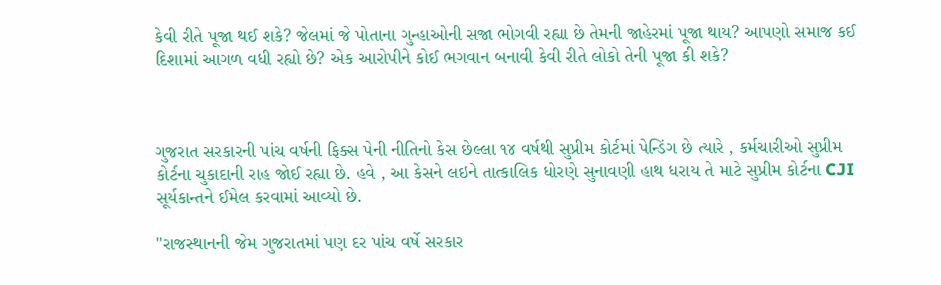કેવી રીતે પૂજા થઈ શકે? જેલમાં જે પોતાના ગુન્હાઓની સજા ભોગવી રહ્યા છે તેમની જાહેરમાં પૂજા થાય? આપણો સમાજ કઈ દિશામાં આગળ વધી રહ્યો છે? એક આરોપીને કોઈ ભગવાન બનાવી કેવી રીતે લોકો તેની પૂજા કી શકે?



ગુજરાત સરકારની પાંચ વર્ષની ફિક્સ પેની નીતિનો કેસ છેલ્લા ૧૪ વર્ષથી સુપ્રીમ કોર્ટમાં પેન્ડિંગ છે ત્યારે , કર્મચારીઓ સુપ્રીમ કોર્ટના ચુકાદાની રાહ જોઈ રહ્યા છે. હવે , આ કેસને લઇને તાત્કાલિક ધોરણે સુનાવણી હાથ ધરાય તે માટે સુપ્રીમ કોર્ટના CJI સૂર્યકાન્તને ઈમેલ કરવામાં આવ્યો છે.

"રાજસ્થાનની જેમ ગુજરાતમાં પણ દર પાંચ વર્ષે સરકાર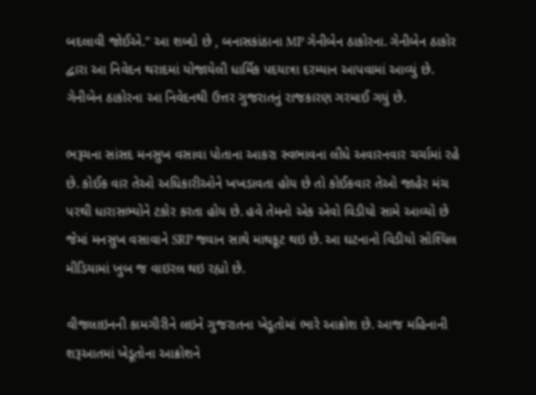બદલાવી જોઈએ." આ શબ્દો છે , બનાસકાંઠાના MP ગેનીબેન ઠાકોરના. ગેનીબેન ઠાકોર દ્વારા આ નિવેદન થરાદમાં યોજાયેલી ધાર્મિક પદયાત્રા દરમ્યાન આપવામાં આવ્યું છે. ગેનીબેન ઠાકોરના આ નિવેદનથી ઉત્તર ગુજરાતનું રાજકારણ ગરમાઈ ગયું છે.

ભરૂચના સાંસદ મનસુખ વસાવા પોતાના આકરા સ્વભાવના લીધે અવારનવાર ચર્ચામાં રહે છે. કોઈક વાર તેઓ અધિકારીઓને ખખડાવતા હોય છે તો કોઈકવાર તેઓ જાહેર મંચ પરથી ધારાસભ્યોને ટકોર કરતા હોય છે. હવે તેમનો એક એવો વિડીયો સામે આવ્યો છે જેમાં મનસુખ વસાવાને SRP જવાન સાથે માથકૂટ થઇ છે. આ ઘટનાનો વિડીયો સોશ્યિલ મીડિયામાં ખુબ જ વાઇરલ થઇ રહ્યો છે.

વીજલાઇનની કામગીરીને લઇને ગુજરાતના ખેડૂતોમાં ભારે આક્રોશ છે. આજ મહિનાની શરૂઆતમાં ખેડૂતોના આક્રોશને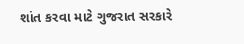શાંત કરવા માટે ગુજરાત સરકારે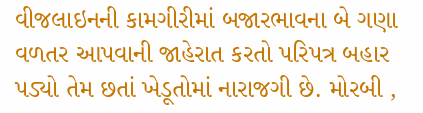વીજલાઇનની કામગીરીમાં બજારભાવના બે ગણા વળતર આપવાની જાહેરાત કરતો પરિપત્ર બહાર પડ્યો તેમ છતાં ખેડૂતોમાં નારાજગી છે. મોરબી ,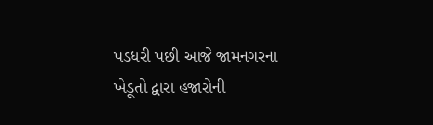પડધરી પછી આજે જામનગરના ખેડૂતો દ્વારા હજારોની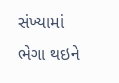સંખ્યામાં ભેગા થઇને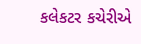કલેકટર કચેરીએ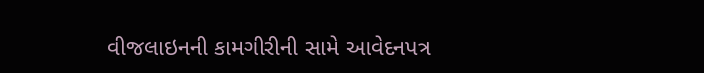વીજલાઇનની કામગીરીની સામે આવેદનપત્ર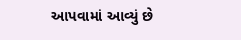આપવામાં આવ્યું છે